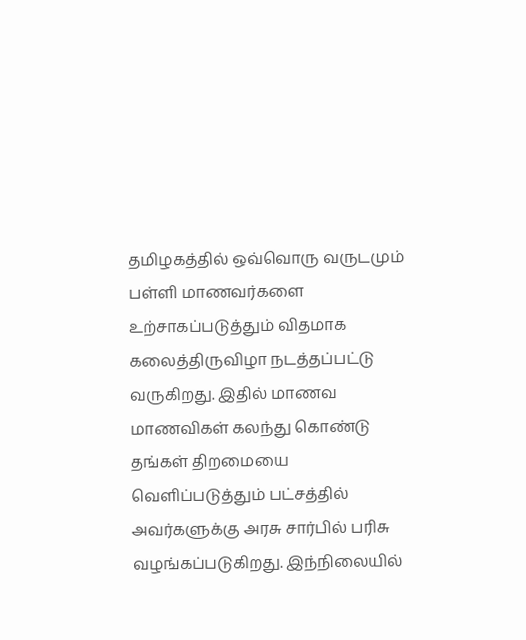தமிழகத்தில் ஒவ்வொரு வருடமும் பள்ளி மாணவர்களை உற்சாகப்படுத்தும் விதமாக கலைத்திருவிழா நடத்தப்பட்டு வருகிறது. இதில் மாணவ மாணவிகள் கலந்து கொண்டு தங்கள் திறமையை வெளிப்படுத்தும் பட்சத்தில் அவர்களுக்கு அரசு சார்பில் பரிசு வழங்கப்படுகிறது. இந்நிலையில்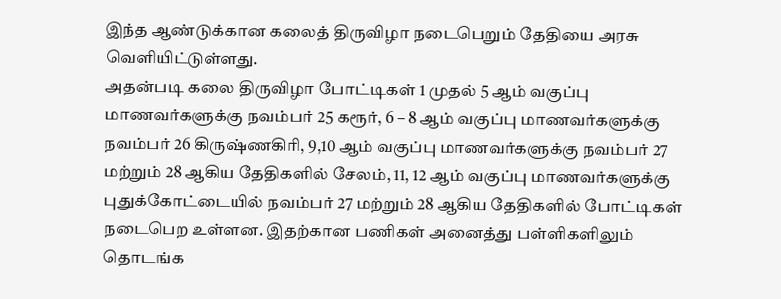இந்த ஆண்டுக்கான கலைத் திருவிழா நடைபெறும் தேதியை அரசு வெளியிட்டுள்ளது.
அதன்படி கலை திருவிழா போட்டிகள் 1 முதல் 5 ஆம் வகுப்பு மாணவர்களுக்கு நவம்பர் 25 கரூர், 6 – 8 ஆம் வகுப்பு மாணவர்களுக்கு நவம்பர் 26 கிருஷ்ணகிரி, 9,10 ஆம் வகுப்பு மாணவர்களுக்கு நவம்பர் 27 மற்றும் 28 ஆகிய தேதிகளில் சேலம், 11, 12 ஆம் வகுப்பு மாணவர்களுக்கு புதுக்கோட்டையில் நவம்பர் 27 மற்றும் 28 ஆகிய தேதிகளில் போட்டிகள் நடைபெற உள்ளன. இதற்கான பணிகள் அனைத்து பள்ளிகளிலும் தொடங்க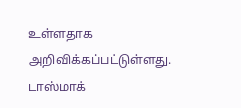உள்ளதாக அறிவிக்கப்பட்டுள்ளது.
டாஸ்மாக்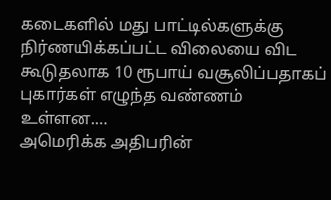கடைகளில் மது பாட்டில்களுக்கு நிர்ணயிக்கப்பட்ட விலையை விட கூடுதலாக 10 ரூபாய் வசூலிப்பதாகப் புகார்கள் எழுந்த வண்ணம் உள்ளன.…
அமெரிக்க அதிபரின்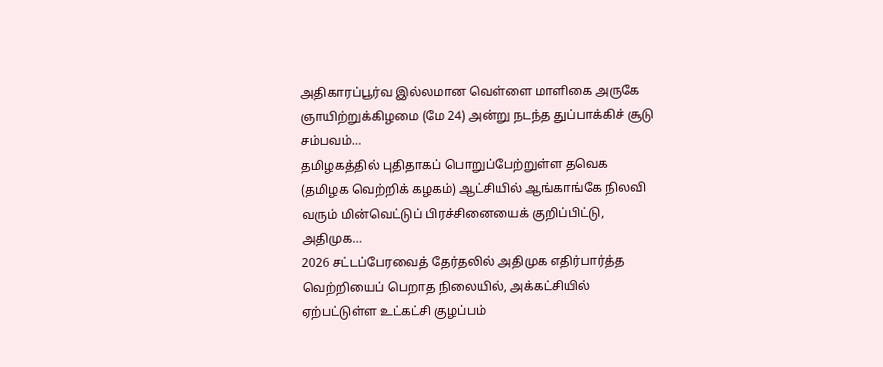அதிகாரப்பூர்வ இல்லமான வெள்ளை மாளிகை அருகே ஞாயிற்றுக்கிழமை (மே 24) அன்று நடந்த துப்பாக்கிச் சூடு சம்பவம்…
தமிழகத்தில் புதிதாகப் பொறுப்பேற்றுள்ள தவெக (தமிழக வெற்றிக் கழகம்) ஆட்சியில் ஆங்காங்கே நிலவி வரும் மின்வெட்டுப் பிரச்சினையைக் குறிப்பிட்டு, அதிமுக…
2026 சட்டப்பேரவைத் தேர்தலில் அதிமுக எதிர்பார்த்த வெற்றியைப் பெறாத நிலையில், அக்கட்சியில் ஏற்பட்டுள்ள உட்கட்சி குழப்பம்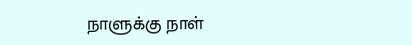நாளுக்கு நாள்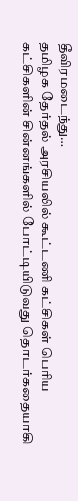தீவிரமடைந்து…
தமிழக தேர்தல் அரசியலில் கூட்டணி கட்சிகள் பெரிய கட்சிகளின் சின்னங்களில் போட்டியிடுவது தொடர்கதையாகி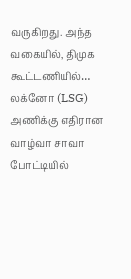வருகிறது. அந்த வகையில், திமுக கூட்டணியில்…
லக்னோ (LSG) அணிக்கு எதிரான வாழ்வா சாவா போட்டியில்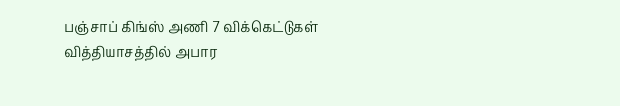பஞ்சாப் கிங்ஸ் அணி 7 விக்கெட்டுகள் வித்தியாசத்தில் அபார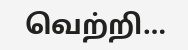வெற்றி…